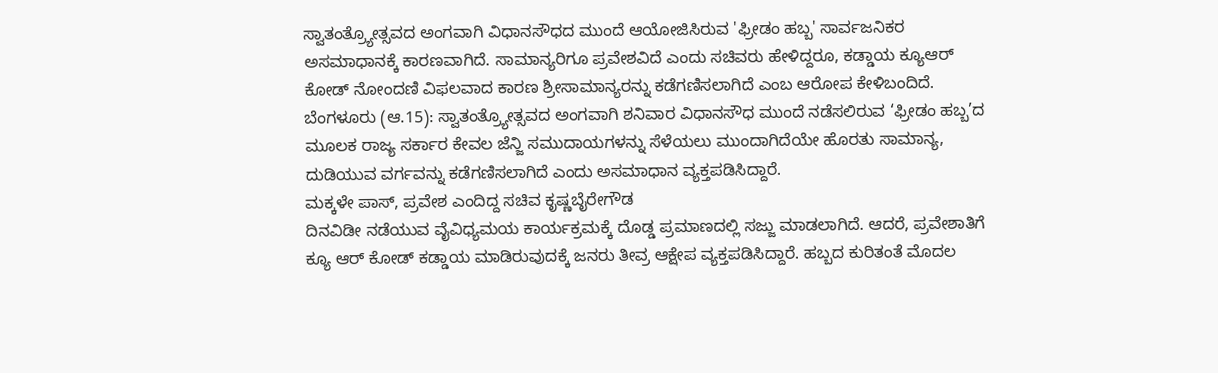ಸ್ವಾತಂತ್ರ್ಯೋತ್ಸವದ ಅಂಗವಾಗಿ ವಿಧಾನಸೌಧದ ಮುಂದೆ ಆಯೋಜಿಸಿರುವ 'ಫ್ರೀಡಂ ಹಬ್ಬ' ಸಾರ್ವಜನಿಕರ ಅಸಮಾಧಾನಕ್ಕೆ ಕಾರಣವಾಗಿದೆ. ಸಾಮಾನ್ಯರಿಗೂ ಪ್ರವೇಶವಿದೆ ಎಂದು ಸಚಿವರು ಹೇಳಿದ್ದರೂ, ಕಡ್ಡಾಯ ಕ್ಯೂಆರ್ ಕೋಡ್ ನೋಂದಣಿ ವಿಫಲವಾದ ಕಾರಣ ಶ್ರೀಸಾಮಾನ್ಯರನ್ನು ಕಡೆಗಣಿಸಲಾಗಿದೆ ಎಂಬ ಆರೋಪ ಕೇಳಿಬಂದಿದೆ.
ಬೆಂಗಳೂರು (ಆ.15): ಸ್ವಾತಂತ್ರ್ಯೋತ್ಸವದ ಅಂಗವಾಗಿ ಶನಿವಾರ ವಿಧಾನಸೌಧ ಮುಂದೆ ನಡೆಸಲಿರುವ ‘ಫ್ರೀಡಂ ಹಬ್ಬ’ದ ಮೂಲಕ ರಾಜ್ಯ ಸರ್ಕಾರ ಕೇವಲ ಜೆನ್ಜಿ ಸಮುದಾಯಗಳನ್ನು ಸೆಳೆಯಲು ಮುಂದಾಗಿದೆಯೇ ಹೊರತು ಸಾಮಾನ್ಯ, ದುಡಿಯುವ ವರ್ಗವನ್ನು ಕಡೆಗಣಿಸಲಾಗಿದೆ ಎಂದು ಅಸಮಾಧಾನ ವ್ಯಕ್ತಪಡಿಸಿದ್ದಾರೆ.
ಮಕ್ಕಳೇ ಪಾಸ್, ಪ್ರವೇಶ ಎಂದಿದ್ದ ಸಚಿವ ಕೃಷ್ಣಬೈರೇಗೌಡ
ದಿನವಿಡೀ ನಡೆಯುವ ವೈವಿಧ್ಯಮಯ ಕಾರ್ಯಕ್ರಮಕ್ಕೆ ದೊಡ್ಡ ಪ್ರಮಾಣದಲ್ಲಿ ಸಜ್ಜು ಮಾಡಲಾಗಿದೆ. ಆದರೆ, ಪ್ರವೇಶಾತಿಗೆ ಕ್ಯೂ ಆರ್ ಕೋಡ್ ಕಡ್ಡಾಯ ಮಾಡಿರುವುದಕ್ಕೆ ಜನರು ತೀವ್ರ ಆಕ್ಷೇಪ ವ್ಯಕ್ತಪಡಿಸಿದ್ದಾರೆ. ಹಬ್ಬದ ಕುರಿತಂತೆ ಮೊದಲ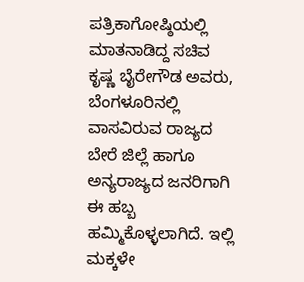ಪತ್ರಿಕಾಗೋಷ್ಠಿಯಲ್ಲಿ ಮಾತನಾಡಿದ್ದ ಸಚಿವ ಕೃಷ್ಣ ಬೈರೇಗೌಡ ಅವರು, ಬೆಂಗಳೂರಿನಲ್ಲಿ ವಾಸವಿರುವ ರಾಜ್ಯದ ಬೇರೆ ಜಿಲ್ಲೆ ಹಾಗೂ ಅನ್ಯರಾಜ್ಯದ ಜನರಿಗಾಗಿ ಈ ಹಬ್ಬ ಹಮ್ಮಿಕೊಳ್ಳಲಾಗಿದೆ. ಇಲ್ಲಿ ಮಕ್ಕಳೇ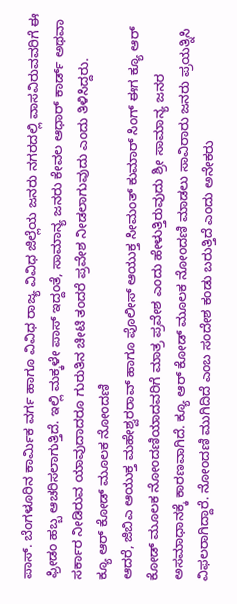ಪಾಸ್. ಬೆಂಗಳೂರಿನ ಕಾರ್ಮಿಕ ವರ್ಗ ಹಾಗೂ ವಿವಿಧ ರಾಜ್ಯ ವಿವಿಧ ಜಿಲ್ಲೆಯ ಜನರು ನಗರದಲ್ಲಿ ವಾಸವಿರುವವರಿಗೆ ಈ ಫ್ರೀಡಂ ಹಬ್ಬ ಆಚರಿಸಲಾಗುತ್ತಿದೆ. ಇಲ್ಲಿ ಮಕ್ಕಳೇ ಪಾಸ್ ಇದ್ದಂತೆ, ಸಾಮಾನ್ಯ ಜನರು ಕೇವಲ ಆಧಾರ್ ಕಾರ್ಡ್ ಅಥವಾ ಸರ್ಕಾರ ನೀಡಿರುವ ಯಾವುದಾದರೂ ಗುರುತಿನ ಚೀಟಿ ತಂದರೆ ಪ್ರವೇಶ ನೀಡಲಾಗುವುದು ಎಂದು ತಿಳಿಸಿದ್ದರು.
ಕ್ಯೂ ಆರ್ ಕೋಡ್ ಮೂಲಕ ನೋಂದಣಿ
ಆದರೆ, ಜಿಬಿಎ ಆಯುಕ್ತ ಮಹೇಶ್ವರರಾವ್ ಹಾಗೂ ಪೊಲೀಸ್ ಆಯುಕ್ತ ಸೀಮಂತ್ ಕುಮಾರ್ ಸಿಂಗ್ ಈಗ ಕ್ಯೂ ಆರ್ ಕೋಡ್ ಮೂಲಕ ನೋಂದಣಿಯಾದವರಿಗೆ ಮಾತ್ರ ಪ್ರವೇಶ ಎಂದು ಹೇಳುತ್ತಿರುವುದು ಶ್ರೀ ಸಾಮಾನ್ಯ ಜನರ ಅಸಮಾಧಾನಕ್ಕೆ ಕಾರಣವಾಗಿದೆ. ಕ್ಯೂ ಆರ್ ಕೋಡ್ ಮೂಲಕ ನೋಂದಣಿ ಮಾಡಲು ಸಾವಿರಾರು ಜನರು ಪ್ರಯತ್ನಿಸಿ ವಿಫಲರಾಗಿದ್ದಾರೆ. ನೋಂದಣಿ ಮುಗಿದಿದೆ ಎಂಬ ಸಂದೇಶ ಕಂಡು ಬರುತ್ತಿದೆ ಎಂದು ಅನೇಕರು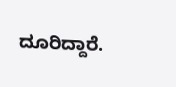ದೂರಿದ್ದಾರೆ.